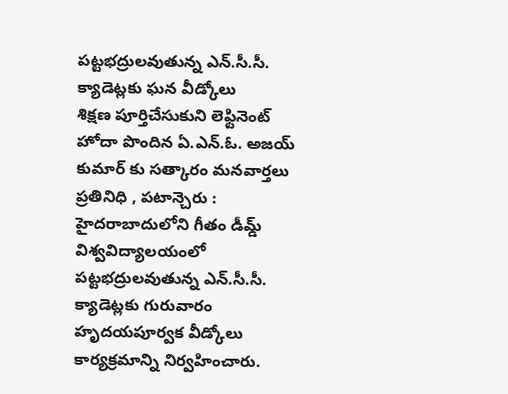పట్టభద్రులవుతున్న ఎన్.సీ.సీ. క్యాడెట్లకు ఘన వీడ్కోలు
శిక్షణ పూర్తిచేసుకుని లెఫ్టినెంట్ హోదా పొందిన ఏ.ఎన్.ఓ. అజయ్ కుమార్ కు సత్కారం మనవార్తలు ప్రతినిధి , పటాన్చెరు : హైదరాబాదులోని గీతం డీమ్డ్ విశ్వవిద్యాలయంలో పట్టభద్రులవుతున్న ఎన్.సీ.సీ. క్యాడెట్లకు గురువారం హృదయపూర్వక వీడ్కోలు కార్యక్రమాన్ని నిర్వహించారు.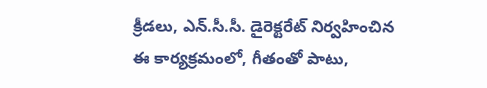క్రీడలు, ఎన్.సీ.సీ. డైరెక్టరేట్ నిర్వహించిన ఈ కార్యక్రమంలో, గీతంతో పాటు,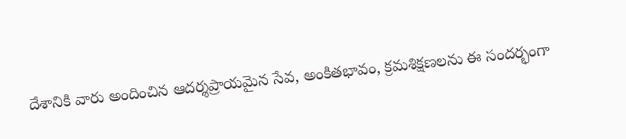దేశానికి వారు అందించిన ఆదర్శప్రాయమైన సేవ, అంకితభావం, క్రమశిక్షణలను ఈ సందర్భంగా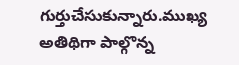గుర్తుచేసుకున్నారు.ముఖ్య అతిథిగా పాల్గొన్న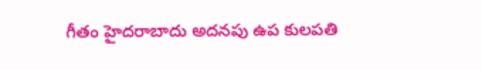గీతం హైదరాబాదు అదనపు ఉప కులపతి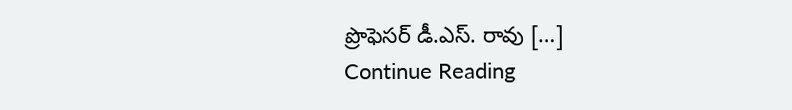ప్రొఫెసర్ డీ.ఎస్. రావు […]
Continue Reading